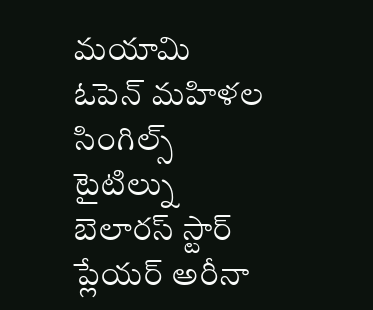మయామి ఓపెన్ మహిళల సింగిల్స్ టైటిల్ను బెలారస్ స్టార్ ప్లేయర్ అరీనా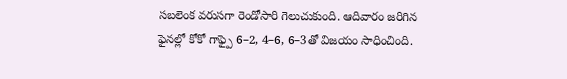సబలెంక వరుసగా రెండోసారి గెలుచుకుంది. ఆదివారం జరిగిన ఫైనల్లో కోకో గాఫ్పై 6–2, 4–6, 6–3తో విజయం సాధించింది.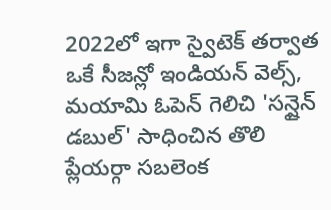2022లో ఇగా స్వైటెక్ తర్వాత ఒకే సీజన్లో ఇండియన్ వెల్స్, మయామి ఓపెన్ గెలిచి 'సన్షైన్ డబుల్' సాధించిన తొలి ప్లేయర్గా సబలెంక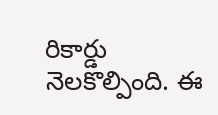రికార్డు నెలకొల్పింది. ఈ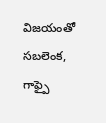విజయంతో సబలెంక, గాఫ్పై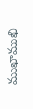ముఖాముఖి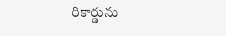రికార్డును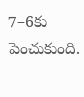7–6కు పెంచుకుంది.